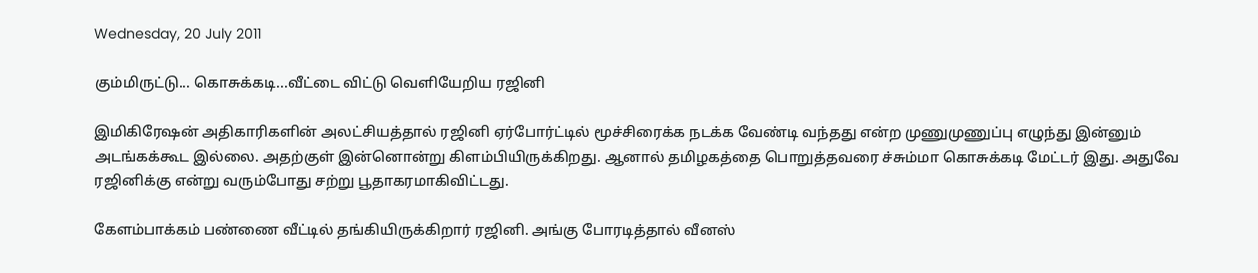Wednesday, 20 July 2011

கும்மிருட்டு... கொசுக்கடி...வீட்டை விட்டு வெளியேறிய ரஜினி

இமிகிரேஷன் அதிகாரிகளின் அலட்சியத்தால் ரஜினி ஏர்போர்ட்டில் மூச்சிரைக்க நடக்க வேண்டி வந்தது என்ற முணுமுணுப்பு எழுந்து இன்னும் அடங்கக்கூட இல்லை. அதற்குள் இன்னொன்று கிளம்பியிருக்கிறது. ஆனால் தமிழகத்தை பொறுத்தவரை ச்சும்மா கொசுக்கடி மேட்டர் இது. அதுவே ரஜினிக்கு என்று வரும்போது சற்று பூதாகரமாகிவிட்டது.

கேளம்பாக்கம் பண்ணை வீட்டில் தங்கியிருக்கிறார் ரஜினி. அங்கு போரடித்தால் வீனஸ்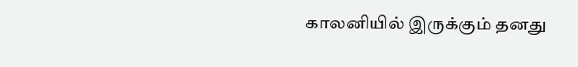காலனியில் இருக்கும் தனது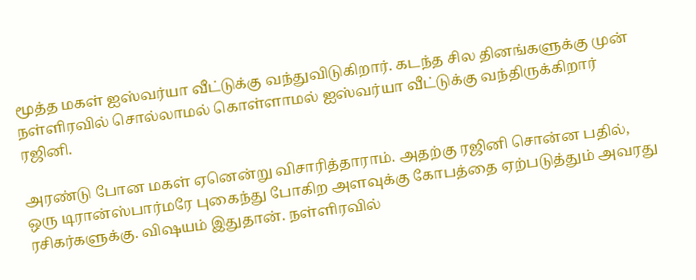மூத்த மகள் ஐஸ்வர்யா வீட்டுக்கு வந்துவிடுகிறார். கடந்த சில தினங்களுக்கு முன் நள்ளிரவில் சொல்லாமல் கொள்ளாமல் ஐஸ்வர்யா வீட்டுக்கு வந்திருக்கிறார் ரஜினி.

அரண்டு போன மகள் ஏனென்று விசாரித்தாராம். அதற்கு ரஜினி சொன்ன பதில், ஒரு டிரான்ஸ்பார்மரே புகைந்து போகிற அளவுக்கு கோபத்தை ஏற்படுத்தும் அவரது ரசிகர்களுக்கு. விஷயம் இதுதான். நள்ளிரவில்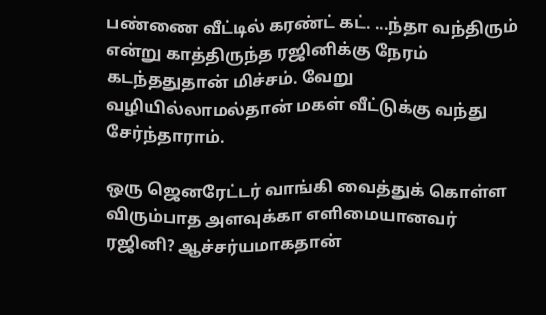பண்ணை வீட்டில் கரண்ட் கட். ...ந்தா வந்திரும் என்று காத்திருந்த ரஜினிக்கு நேரம் கடந்ததுதான் மிச்சம். வேறு வழியில்லாமல்தான் மகள் வீட்டுக்கு வந்து சேர்ந்தாராம்.

ஒரு ஜெனரேட்டர் வாங்கி வைத்துக் கொள்ள விரும்பாத அளவுக்கா எளிமையானவர் ரஜினி? ஆச்சர்யமாகதான்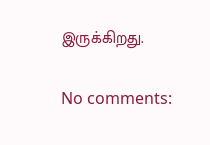இருக்கிறது.

No comments: